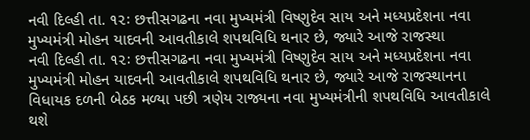નવી દિલ્હી તા. ૧૨ઃ છત્તીસગઢના નવા મુખ્યમંત્રી વિષ્ણુદેવ સાય અને મધ્યપ્રદેશના નવા મુખ્યમંત્રી મોહન યાદવની આવતીકાલે શપથવિધિ થનાર છે, જ્યારે આજે રાજસ્થા
નવી દિલ્હી તા. ૧૨ઃ છત્તીસગઢના નવા મુખ્યમંત્રી વિષ્ણુદેવ સાય અને મધ્યપ્રદેશના નવા મુખ્યમંત્રી મોહન યાદવની આવતીકાલે શપથવિધિ થનાર છે, જ્યારે આજે રાજસ્થાનના વિધાયક દળની બેઠક મળ્યા પછી ત્રણેય રાજ્યના નવા મુખ્યમંત્રીની શપથવિધિ આવતીકાલે થશે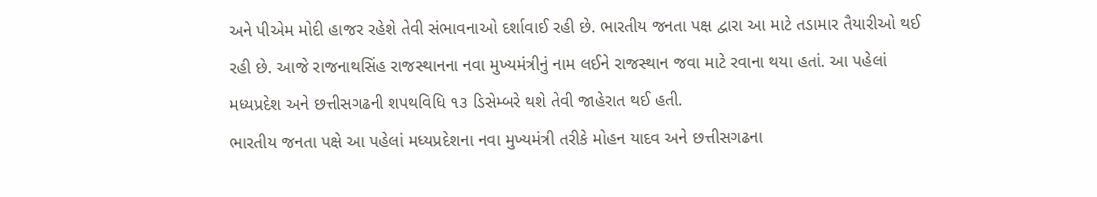અને પીએમ મોદી હાજર રહેશે તેવી સંભાવનાઓ દર્શાવાઈ રહી છે. ભારતીય જનતા પક્ષ દ્વારા આ માટે તડામાર તૈયારીઓ થઈ રહી છે. આજે રાજનાથસિંહ રાજસ્થાનના નવા મુખ્યમંત્રીનું નામ લઈને રાજસ્થાન જવા માટે રવાના થયા હતાં. આ પહેલાં મધ્યપ્રદેશ અને છત્તીસગઢની શપથવિધિ ૧૩ ડિસેમ્બરે થશે તેવી જાહેરાત થઈ હતી.
ભારતીય જનતા પક્ષે આ પહેલાં મધ્યપ્રદેશના નવા મુખ્યમંત્રી તરીકે મોહન યાદવ અને છત્તીસગઢના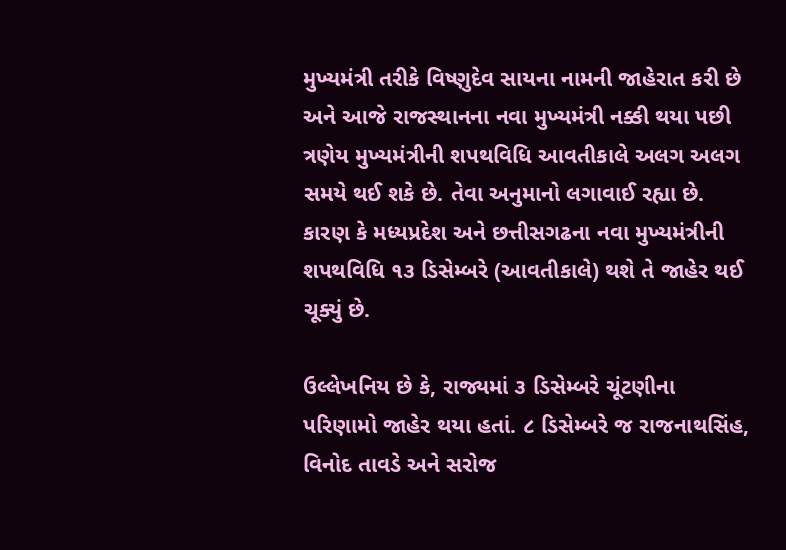મુખ્યમંત્રી તરીકે વિષ્ણુદેવ સાયના નામની જાહેરાત કરી છે અને આજે રાજસ્થાનના નવા મુખ્યમંત્રી નક્કી થયા પછી ત્રણેય મુખ્યમંત્રીની શપથવિધિ આવતીકાલે અલગ અલગ સમયે થઈ શકે છે. તેવા અનુમાનો લગાવાઈ રહ્યા છે. કારણ કે મધ્યપ્રદેશ અને છત્તીસગઢના નવા મુખ્યમંત્રીની શપથવિધિ ૧૩ ડિસેમ્બરે (આવતીકાલે) થશે તે જાહેર થઈ ચૂક્યું છે.

ઉલ્લેખનિય છે કે, રાજ્યમાં ૩ ડિસેમ્બરે ચૂંટણીના પરિણામો જાહેર થયા હતાં. ૮ ડિસેમ્બરે જ રાજનાથસિંહ, વિનોદ તાવડે અને સરોજ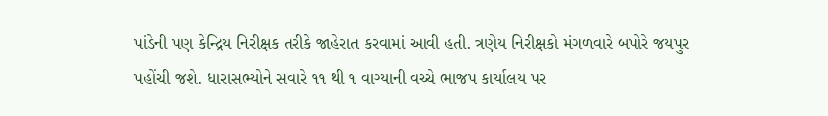પાંડેની પણ કેન્દ્રિય નિરીક્ષક તરીકે જાહેરાત કરવામાં આવી હતી. ત્રણેય નિરીક્ષકો મંગળવારે બપોરે જયપુર પહોંચી જશે. ધારાસભ્યોને સવારે ૧૧ થી ૧ વાગ્યાની વચ્ચે ભાજપ કાર્યાલય પર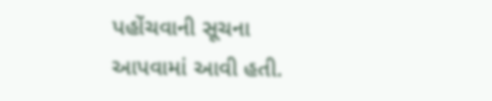પહોંચવાની સૂચના આપવામાં આવી હતી.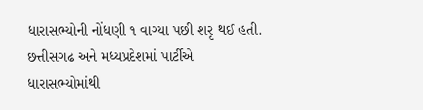ધારાસભ્યોની નોંધણી ૧ વાગ્યા પછી શરૃ થઈ હતી.
છત્તીસગઢ અને મધ્યપ્રદેશમાં પાર્ટીએ ધારાસભ્યોમાંથી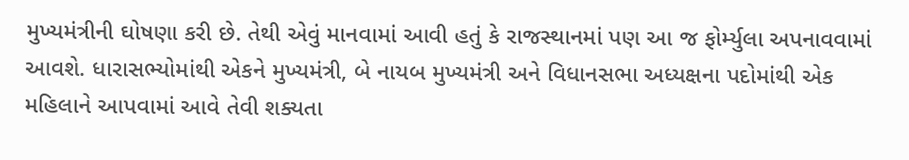મુખ્યમંત્રીની ઘોષણા કરી છે. તેથી એવું માનવામાં આવી હતું કે રાજસ્થાનમાં પણ આ જ ફોર્મ્યુલા અપનાવવામાં આવશે. ધારાસભ્યોમાંથી એકને મુખ્યમંત્રી, બે નાયબ મુખ્યમંત્રી અને વિધાનસભા અધ્યક્ષના પદોમાંથી એક મહિલાને આપવામાં આવે તેવી શક્યતા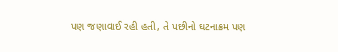પણ જણાવાઈ રહી હતી, તે પછીનો ઘટનાક્રમ પણ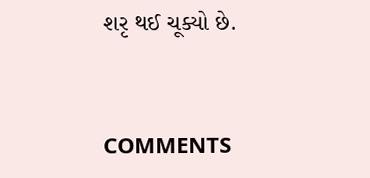શરૃ થઈ ચૂક્યો છે.


COMMENTS